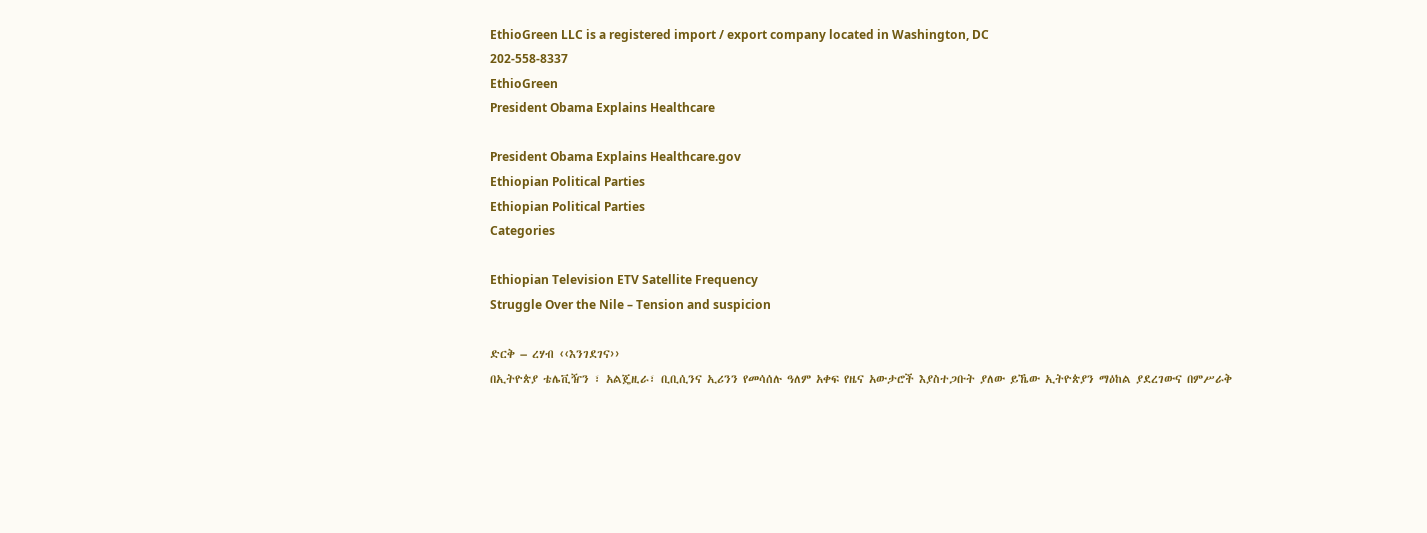EthioGreen LLC is a registered import / export company located in Washington, DC
202-558-8337
EthioGreen
President Obama Explains Healthcare

President Obama Explains Healthcare.gov
Ethiopian Political Parties
Ethiopian Political Parties
Categories

Ethiopian Television ETV Satellite Frequency
Struggle Over the Nile – Tension and suspicion

ድርቅ – ረሃብ ‹‹እንገደገና››
በኢትዮጵያ ቴሌቪዥን ፣ አልጄዚራ፣ ቢቢሲንና ኢሪንን የመሳሰሉ ዓለም አቀፍ የዜና አውታሮች እያስተጋቡት ያለው ይኼው ኢትዮጵያን ማዕከል ያደረገውና በምሥራቅ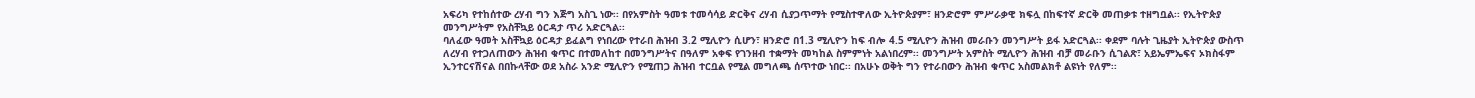አፍሪካ የተከሰተው ረሃብ ግን እጅግ አስጊ ነው፡፡ በየአምስት ዓመቱ ተመሳሳይ ድርቅና ረሃብ ሲያጋጥማት የሚስተዋለው ኢትዮጵያም፣ ዘንድሮም ምሥራቃዊ ክፍሏ በከፍተኛ ድርቅ መጠቃቱ ተዘግቧል፡፡ የኢትዮጵያ መንግሥትም የአስቸኳይ ዕርዳታ ጥሪ አድርጓል፡፡
ባለፈው ዓመት አስቸኳይ ዕርዳታ ይፈልግ የነበረው የተራበ ሕዝብ 3.2 ሚሊዮን ሲሆን፣ ዘንድሮ በ1.3 ሚሊዮን ከፍ ብሎ 4.5 ሚሊዮን ሕዝብ መራቡን መንግሥት ይፋ አድርጓል፡፡ ቀደም ባሉት ጊዜያት ኢትዮጵያ ውስጥ ለረሃብ የተጋለጠውን ሕዝብ ቁጥር በተመለከተ በመንግሥትና በዓለም አቀፍ የገንዘብ ተቋማት መካከል ስምምነት አልነበረም፡፡ መንግሥት አምስት ሚሊዮን ሕዝብ ብቻ መራቡን ሲገልጽ፣ አይኤምኤፍና ኦክስፋም ኢንተርናሽናል በበኩላቸው ወደ አስራ አንድ ሚሊዮን የሚጠጋ ሕዝብ ተርቧል የሚል መግለጫ ሰጥተው ነበር፡፡ በአሁኑ ወቅት ግን የተራበውን ሕዝብ ቁጥር አስመልክቶ ልዩነት የለም፡፡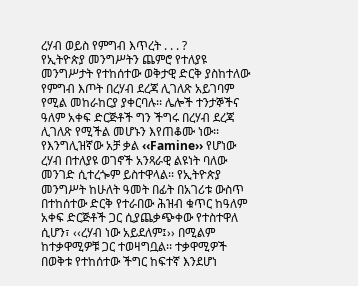ረሃብ ወይስ የምግብ እጥረት . . . ?
የኢትዮጵያ መንግሥትን ጨምሮ የተለያዩ መንግሥታት የተከሰተው ወቅታዊ ድርቅ ያስከተለው የምግብ እጦት በረሃብ ደረጃ ሊገለጽ አይገባም የሚል መከራከርያ ያቀርባሉ፡፡ ሌሎች ተንታኞችና ዓለም አቀፍ ድርጅቶች ግን ችግሩ በረሃብ ደረጃ ሊገለጽ የሚችል መሆኑን እየጠቆሙ ነው፡፡ የእንግሊዝኛው አቻ ቃል ‹‹Famine›› የሆነው ረሃብ በተለያዩ ወገኖች አንጻራዊ ልዩነት ባለው መንገድ ሲተረጐም ይስተዋላል፡፡ የኢትዮጵያ መንግሥት ከሁለት ዓመት በፊት በአገሪቱ ውስጥ በተከሰተው ድርቅ የተራበው ሕዝብ ቁጥር ከዓለም አቀፍ ድርጅቶች ጋር ሲያጨቃጭቀው የተስተዋለ ሲሆን፣ ‹‹ረሃብ ነው አይደለም፤›› በሚልም ከተቃዋሚዎቹ ጋር ተወዛግቧል፡፡ ተቃዋሚዎች በወቅቱ የተከሰተው ችግር ከፍተኛ እንደሆነ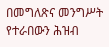በመግለጽና መንግሥት የተራበውን ሕዝብ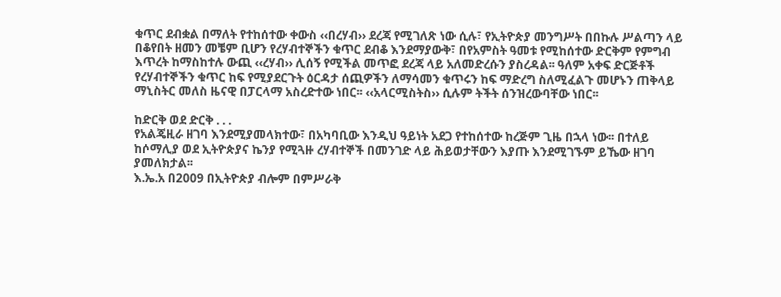ቁጥር ደብቋል በማለት የተከሰተው ቀውስ ‹‹በረሃብ›› ደረጃ የሚገለጽ ነው ሲሉ፣ የኢትዮጵያ መንግሥት በበኩሉ ሥልጣን ላይ በቆየበት ዘመን መቼም ቢሆን የረሃብተኞችን ቁጥር ደብቆ እንደማያውቅ፣ በየአምስት ዓመቱ የሚከሰተው ድርቅም የምግብ እጥረት ከማስከተሉ ውጪ ‹‹ረሃብ›› ሊሰኝ የሚችል መጥፎ ደረጃ ላይ አለመድረሱን ያስረዳል፡፡ ዓለም አቀፍ ድርጅቶች የረሃብተኞችን ቁጥር ከፍ የሚያደርጉት ዕርዳታ ሰጪዎችን ለማሳመን ቁጥሩን ከፍ ማድረግ ስለሚፈልጉ መሆኑን ጠቅላይ ማኒስትር መለስ ዜናዊ በፓርላማ አስረድተው ነበር፡፡ ‹‹አላርሚስትስ›› ሲሉም ትችት ሰንዝረውባቸው ነበር፡፡

ከድርቅ ወደ ድርቅ . . .
የአልጄዚራ ዘገባ እንደሚያመላክተው፣ በአካባቢው እንዲህ ዓይነት አደጋ የተከሰተው ከረጅም ጊዜ በኋላ ነው፡፡ በተለይ ከሶማሊያ ወደ ኢትዮጵያና ኬንያ የሚጓዙ ረሃብተኞች በመንገድ ላይ ሕይወታቸውን እያጡ እንደሚገኙም ይኼው ዘገባ ያመለክታል፡፡
እ.ኤ.አ በ2009 በኢትዮጵያ ብሎም በምሥራቅ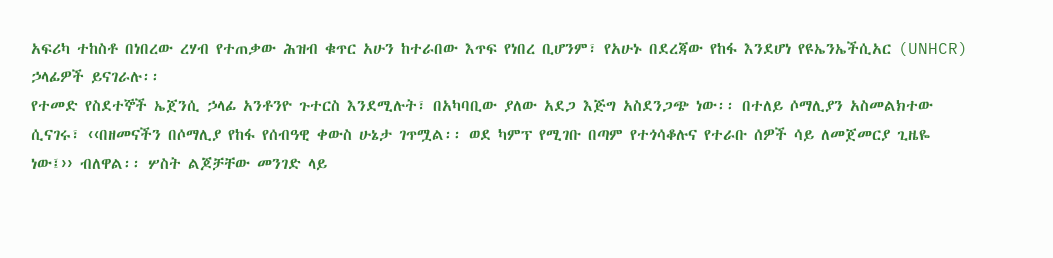አፍሪካ ተከስቶ በነበረው ረሃብ የተጠቃው ሕዝብ ቁጥር አሁን ከተራበው እጥፍ የነበረ ቢሆንም፣ የአሁኑ በደረጃው የከፋ እንደሆነ የዩኤንኤችሲአር (UNHCR) ኃላፊዎች ይናገራሉ፡፡
የተመድ የስደተኞች ኤጀንሲ ኃላፊ አንቶንዮ ጉተርስ እንደሚሉት፣ በአካባቢው ያለው አደጋ እጅግ አስደንጋጭ ነው፡፡ በተለይ ሶማሊያን አስመልክተው ሲናገሩ፣ ‹‹በዘመናችን በሶማሊያ የከፋ የሰብዓዊ ቀውስ ሁኔታ ገጥሟል፡፡ ወደ ካምፕ የሚገቡ በጣም የተጎሳቆሉና የተራቡ ሰዎች ሳይ ለመጀመርያ ጊዜዬ ነው፤›› ብለዋል፡፡ ሦስት ልጆቻቸው መንገድ ላይ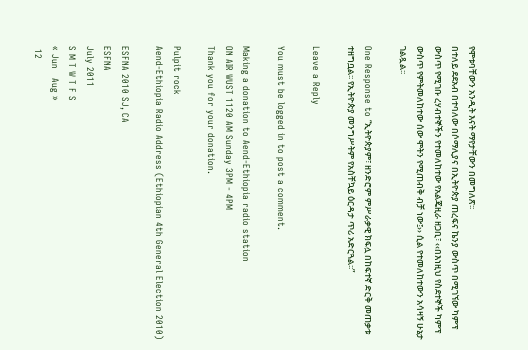የሞቱባቸውን አንዲት እናት ማየታቸውን በመግለጽ፡፡
በተለይ ደደአብ በተባለው በሶማሊያና በኢትዮጵያ ጠረፍና ኬንያ ውስጥ በሚገኘው ካምፕ ውስጥ የሚገቡ ረሃብተኞችን የተመለከተው የአልጄዚራ ዘጋቢ፣ ‹‹በእነዚህ የስደተኞች ካምፕ ውስጥ የምትመለከተው ሰው ሞትን የሚጠብቅ ብቻ ነው፤›› ሲል የተመለከተውን አሳዛኝ ሁኔታ ገልጿል፡፡

One Response to “ኢትዮጵያም፣ ዘንድሮም ምሥራቃዊ ክፍሏ በከፍተኛ ድርቅ መጠቃቱ ተዘግቧል፡፡ የኢትዮጵያ መንግሥትም የአስቸኳይ ዕርዳታ ጥሪ አድርጓል፡፡”

Leave a Reply

You must be logged in to post a comment.

Making a donation to Aend-Ethiopia radio station
ON AIR WUST 1120 AM Sunday 3PM - 4PM
Thank you for your donation.

Pulpit rock
Aend-Ethiopia Radio Address (Ethiopian 4th General Election 2010)

ESFNA 2010 SJ, CA
ESFNA
July 2011
S M T W T F S
« Jun   Aug »
 12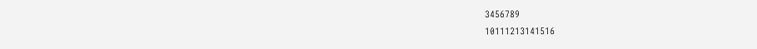3456789
10111213141516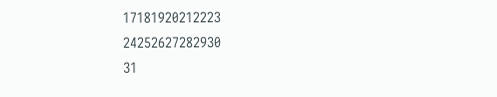17181920212223
24252627282930
31